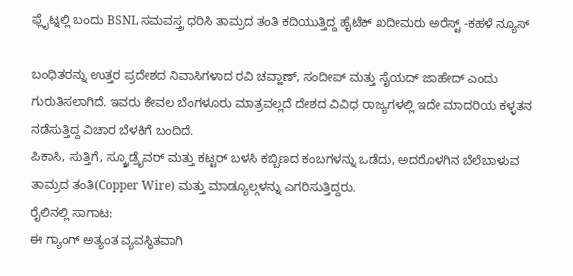ಫ್ಲೈಟ್ನಲ್ಲಿ ಬಂದು BSNL ಸಮವಸ್ತ್ರ ಧರಿಸಿ ತಾಮ್ರದ ತಂತಿ ಕದಿಯುತ್ತಿದ್ದ ಹೈಟೆಕ್ ಖದೀಮರು ಅರೆಸ್ಟ್ -ಕಹಳೆ ನ್ಯೂಸ್

ಬಂಧಿತರನ್ನು ಉತ್ತರ ಪ್ರದೇಶದ ನಿವಾಸಿಗಳಾದ ರವಿ ಚವ್ಹಾಣ್, ಸಂದೀಪ್ ಮತ್ತು ಸೈಯದ್ ಜಾಹೇದ್ ಎಂದು ಗುರುತಿಸಲಾಗಿದೆ. ಇವರು ಕೇವಲ ಬೆಂಗಳೂರು ಮಾತ್ರವಲ್ಲದೆ ದೇಶದ ವಿವಿಧ ರಾಜ್ಯಗಳಲ್ಲಿ ಇದೇ ಮಾದರಿಯ ಕಳ್ಳತನ ನಡೆಸುತ್ತಿದ್ದ ವಿಚಾರ ಬೆಳಕಿಗೆ ಬಂದಿದೆ.
ಪಿಕಾಸಿ, ಸುತ್ತಿಗೆ, ಸ್ಕ್ರೂಡ್ರೈವರ್ ಮತ್ತು ಕಟ್ಟರ್ ಬಳಸಿ ಕಬ್ಬಿಣದ ಕಂಬಗಳನ್ನು ಒಡೆದು, ಅದರೊಳಗಿನ ಬೆಲೆಬಾಳುವ ತಾಮ್ರದ ತಂತಿ(Copper Wire) ಮತ್ತು ಮಾಡ್ಯೂಲ್ಗಳನ್ನು ಎಗರಿಸುತ್ತಿದ್ದರು.
ರೈಲಿನಲ್ಲಿ ಸಾಗಾಟ:
ಈ ಗ್ಯಾಂಗ್ ಅತ್ಯಂತ ವ್ಯವಸ್ಥಿತವಾಗಿ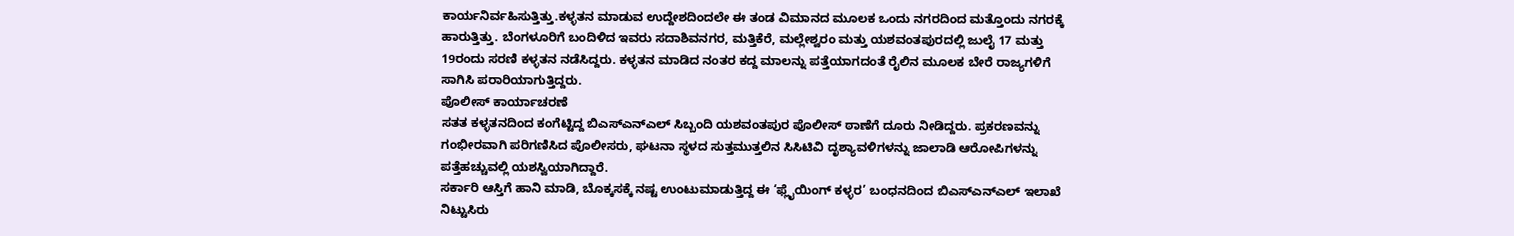ಕಾರ್ಯನಿರ್ವಹಿಸುತ್ತಿತ್ತು.ಕಳ್ಳತನ ಮಾಡುವ ಉದ್ದೇಶದಿಂದಲೇ ಈ ತಂಡ ವಿಮಾನದ ಮೂಲಕ ಒಂದು ನಗರದಿಂದ ಮತ್ತೊಂದು ನಗರಕ್ಕೆ ಹಾರುತ್ತಿತ್ತು. ಬೆಂಗಳೂರಿಗೆ ಬಂದಿಳಿದ ಇವರು ಸದಾಶಿವನಗರ, ಮತ್ತಿಕೆರೆ, ಮಲ್ಲೇಶ್ವರಂ ಮತ್ತು ಯಶವಂತಪುರದಲ್ಲಿ ಜುಲೈ 17 ಮತ್ತು 19ರಂದು ಸರಣಿ ಕಳ್ಳತನ ನಡೆಸಿದ್ದರು. ಕಳ್ಳತನ ಮಾಡಿದ ನಂತರ ಕದ್ದ ಮಾಲನ್ನು ಪತ್ತೆಯಾಗದಂತೆ ರೈಲಿನ ಮೂಲಕ ಬೇರೆ ರಾಜ್ಯಗಳಿಗೆ ಸಾಗಿಸಿ ಪರಾರಿಯಾಗುತ್ತಿದ್ದರು.
ಪೊಲೀಸ್ ಕಾರ್ಯಾಚರಣೆ
ಸತತ ಕಳ್ಳತನದಿಂದ ಕಂಗೆಟ್ಟಿದ್ದ ಬಿಎಸ್ಎನ್ಎಲ್ ಸಿಬ್ಬಂದಿ ಯಶವಂತಪುರ ಪೊಲೀಸ್ ಠಾಣೆಗೆ ದೂರು ನೀಡಿದ್ದರು. ಪ್ರಕರಣವನ್ನು ಗಂಭೀರವಾಗಿ ಪರಿಗಣಿಸಿದ ಪೊಲೀಸರು, ಘಟನಾ ಸ್ಥಳದ ಸುತ್ತಮುತ್ತಲಿನ ಸಿಸಿಟಿವಿ ದೃಶ್ಯಾವಳಿಗಳನ್ನು ಜಾಲಾಡಿ ಆರೋಪಿಗಳನ್ನು ಪತ್ತೆಹಚ್ಚುವಲ್ಲಿ ಯಶಸ್ವಿಯಾಗಿದ್ದಾರೆ.
ಸರ್ಕಾರಿ ಆಸ್ತಿಗೆ ಹಾನಿ ಮಾಡಿ, ಬೊಕ್ಕಸಕ್ಕೆ ನಷ್ಟ ಉಂಟುಮಾಡುತ್ತಿದ್ದ ಈ ‘ಫ್ಲೈಯಿಂಗ್ ಕಳ್ಳರ’ ಬಂಧನದಿಂದ ಬಿಎಸ್ಎನ್ಎಲ್ ಇಲಾಖೆ ನಿಟ್ಟುಸಿರು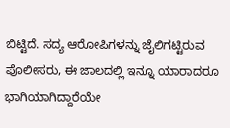ಬಿಟ್ಟಿದೆ. ಸದ್ಯ ಆರೋಪಿಗಳನ್ನು ಜೈಲಿಗಟ್ಟಿರುವ ಪೊಲೀಸರು, ಈ ಜಾಲದಲ್ಲಿ ಇನ್ನೂ ಯಾರಾದರೂ ಭಾಗಿಯಾಗಿದ್ದಾರೆಯೇ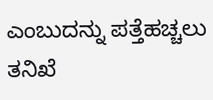ಎಂಬುದನ್ನು ಪತ್ತೆಹಚ್ಚಲು ತನಿಖೆ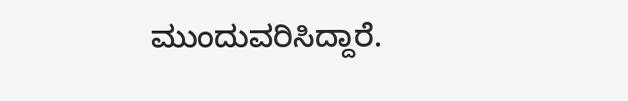ಮುಂದುವರಿಸಿದ್ದಾರೆ.